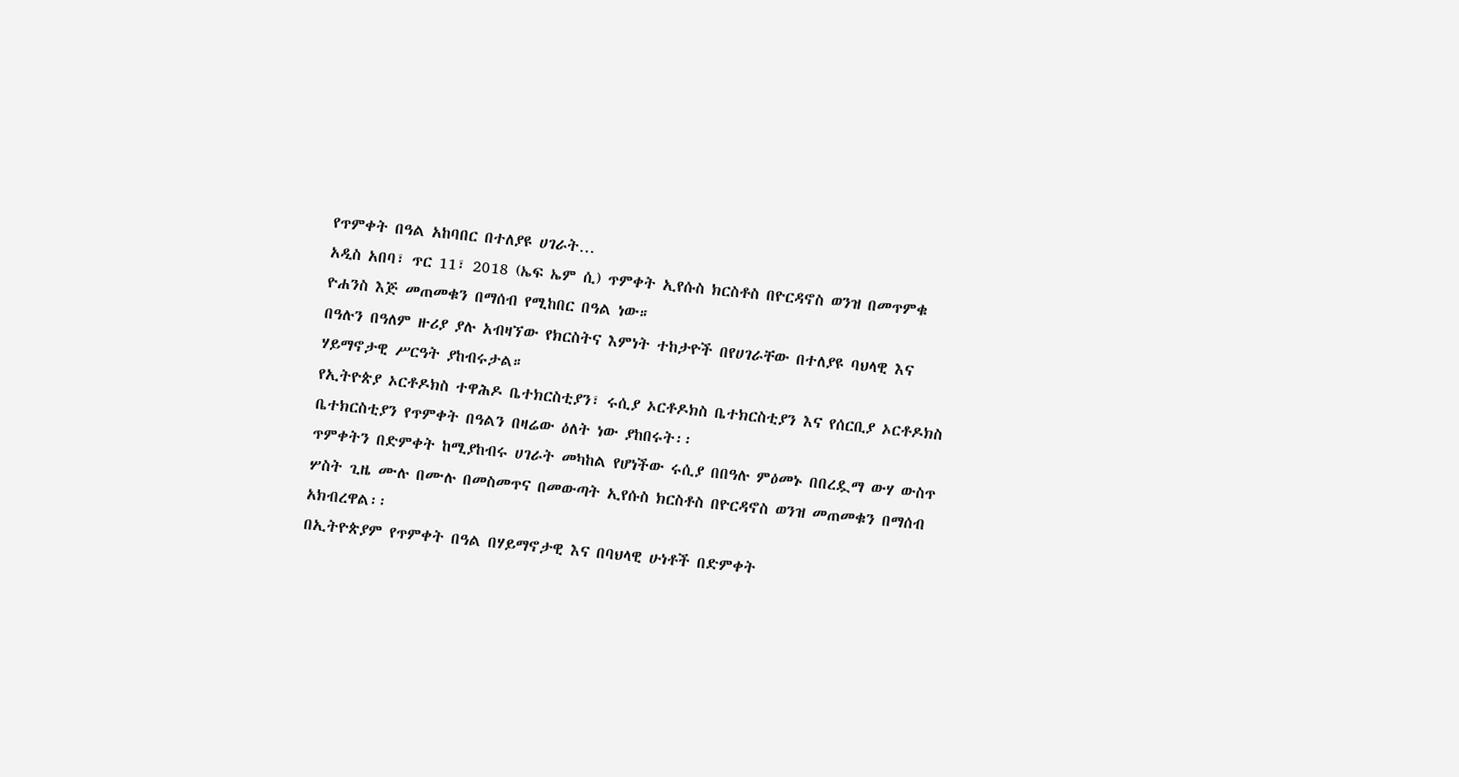የጥምቀት በዓል አከባበር በተለያዩ ሀገራት…
አዲስ አበባ፣ ጥር 11፣ 2018 (ኤፍ ኤም ሲ) ጥምቀት ኢየሱስ ክርስቶስ በዮርዳኖስ ወንዝ በመጥምቁ ዮሐንስ እጅ መጠመቁን በማሰብ የሚከበር በዓል ነው።
በዓሉን በዓለም ዙሪያ ያሉ አብዛኘው የክርስትና እምነት ተከታዮች በየሀገራቸው በተለያዩ ባህላዊ እና ሃይማኖታዊ ሥርዓት ያከብሩታል።
የኢትዮጵያ ኦርቶዶክስ ተዋሕዶ ቤተክርስቲያን፣ ሩሲያ ኦርቶዶክስ ቤተክርስቲያን እና የሰርቢያ ኦርቶዶክስ ቤተክርስቲያን የጥምቀት በዓልን በዛሬው ዕለት ነው ያከበሩት፡፡
ጥምቀትን በድምቀት ከሚያከብሩ ሀገራት መካከል የሆነችው ሩሲያ በበዓሉ ምዕመኑ በበረዷማ ውሃ ውስጥ ሦስት ጊዜ ሙሉ በሙሉ በመስመጥና በመውጣት ኢየሱስ ክርስቶስ በዮርዳኖስ ወንዝ መጠመቁን በማሰብ አክብረዋል፡፡
በኢትዮጵያም የጥምቀት በዓል በሃይማኖታዊ እና በባህላዊ ሁነቶች በድምቀት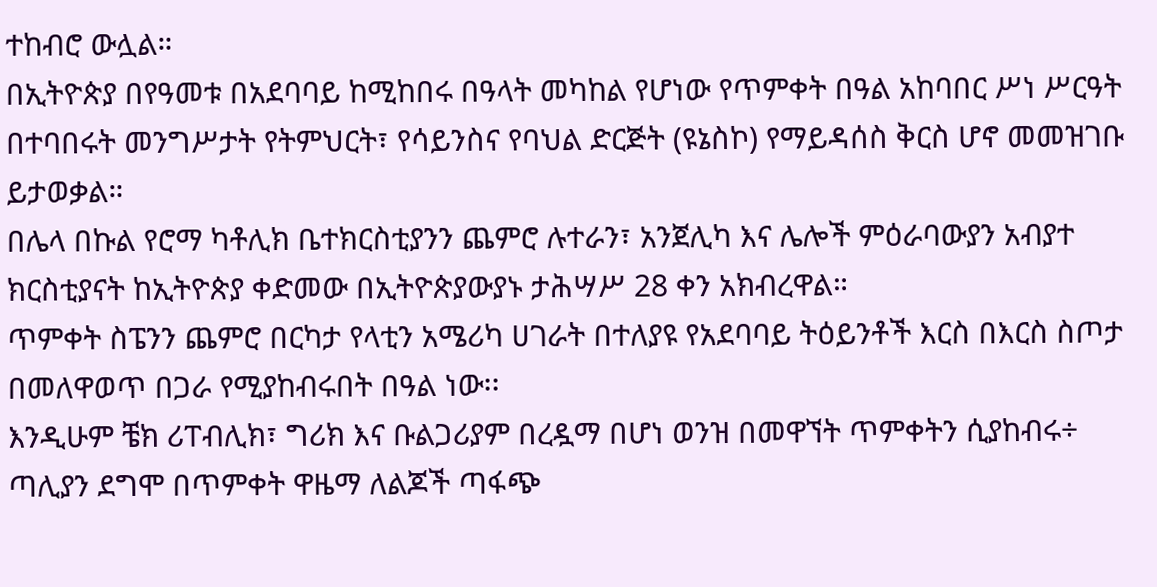ተከብሮ ውሏል።
በኢትዮጵያ በየዓመቱ በአደባባይ ከሚከበሩ በዓላት መካከል የሆነው የጥምቀት በዓል አከባበር ሥነ ሥርዓት በተባበሩት መንግሥታት የትምህርት፣ የሳይንስና የባህል ድርጅት (ዩኔስኮ) የማይዳሰስ ቅርስ ሆኖ መመዝገቡ ይታወቃል።
በሌላ በኩል የሮማ ካቶሊክ ቤተክርስቲያንን ጨምሮ ሉተራን፣ አንጀሊካ እና ሌሎች ምዕራባውያን አብያተ ክርስቲያናት ከኢትዮጵያ ቀድመው በኢትዮጵያውያኑ ታሕሣሥ 28 ቀን አክብረዋል።
ጥምቀት ስፔንን ጨምሮ በርካታ የላቲን አሜሪካ ሀገራት በተለያዩ የአደባባይ ትዕይንቶች እርስ በእርስ ስጦታ በመለዋወጥ በጋራ የሚያከብሩበት በዓል ነው፡፡
እንዲሁም ቼክ ሪፐብሊክ፣ ግሪክ እና ቡልጋሪያም በረዷማ በሆነ ወንዝ በመዋኘት ጥምቀትን ሲያከብሩ÷ ጣሊያን ደግሞ በጥምቀት ዋዜማ ለልጆች ጣፋጭ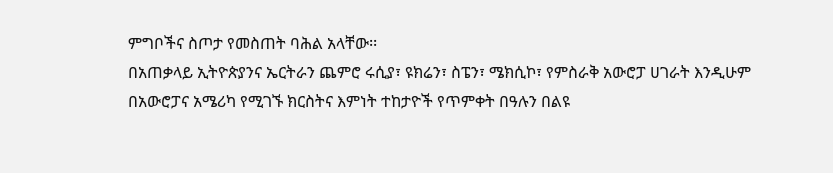ምግቦችና ስጦታ የመስጠት ባሕል አላቸው፡፡
በአጠቃላይ ኢትዮጵያንና ኤርትራን ጨምሮ ሩሲያ፣ ዩክሬን፣ ስፔን፣ ሜክሲኮ፣ የምስራቅ አውሮፓ ሀገራት እንዲሁም በአውሮፓና አሜሪካ የሚገኙ ክርስትና እምነት ተከታዮች የጥምቀት በዓሉን በልዩ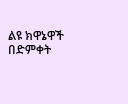ልዩ ክዋኔዋች በድምቀት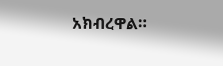አክብረዋል።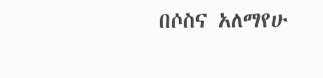በሶስና አለማየሁ